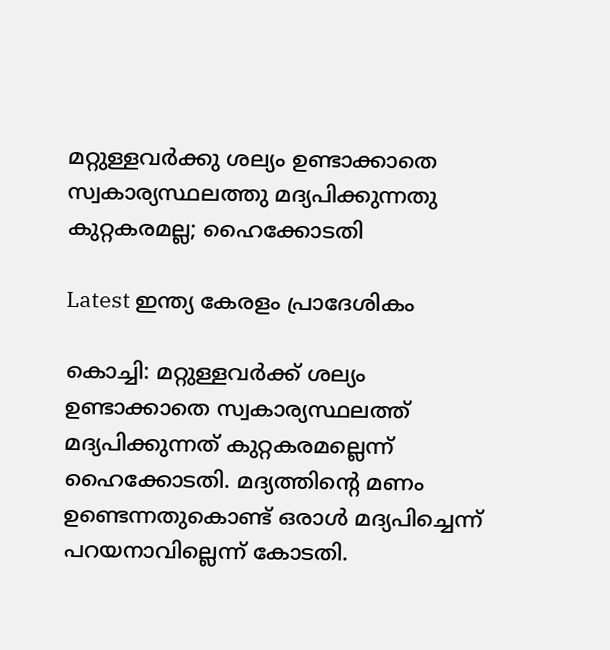മറ്റുള്ളവര്‍ക്കു ശല്യം ഉണ്ടാക്കാതെ സ്വകാര്യസ്ഥലത്തു മദ്യപിക്കുന്നതു കുറ്റകരമല്ല; ഹൈക്കോടതി

Latest ഇന്ത്യ കേരളം പ്രാദേശികം

കൊച്ചി: മറ്റുള്ളവര്‍ക്ക് ശല്യം ഉണ്ടാക്കാതെ സ്വകാര്യസ്ഥലത്ത് മദ്യപിക്കുന്നത് കുറ്റകരമല്ലെന്ന് ഹൈക്കോടതി. മദ്യത്തിന്റെ മണം ഉണ്ടെന്നതുകൊണ്ട് ഒരാള്‍ മദ്യപിച്ചെന്ന് പറയനാവില്ലെന്ന് കോടതി.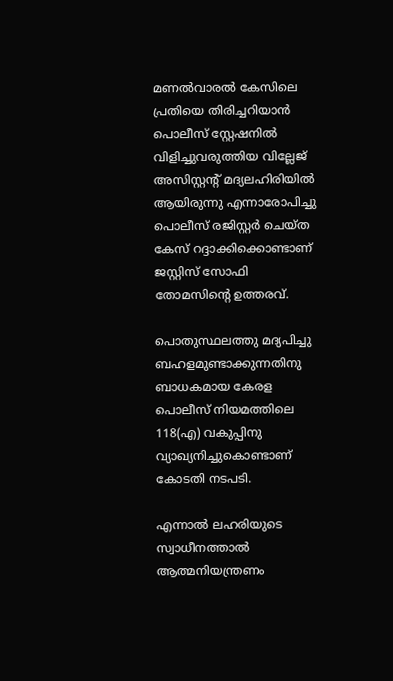മണല്‍വാരല്‍ കേസിലെ പ്രതിയെ തിരിച്ചറിയാന്‍ പൊലീസ് സ്റ്റേഷനില്‍ വിളിച്ചുവരുത്തിയ വില്ലേജ് അസിസ്റ്റന്റ് മദ്യലഹിരിയില്‍ ആയിരുന്നു എന്നാരോപിച്ചു പൊലീസ് രജിസ്റ്റര്‍ ചെയ്ത കേസ് റദ്ദാക്കിക്കൊണ്ടാണ് ജസ്റ്റിസ് സോഫി തോമസിന്റെ ഉത്തരവ്.

പൊതുസ്ഥലത്തു മദ്യപിച്ചു ബഹളമുണ്ടാക്കുന്നതിനു ബാധകമായ കേരള പൊലീസ് നിയമത്തിലെ 118(എ) വകുപ്പിനു വ്യാഖ്യനിച്ചുകൊണ്ടാണ് കോടതി നടപടി.

എന്നാല്‍ ലഹരിയുടെ സ്വാധീനത്താല്‍ ആത്മനിയന്ത്രണം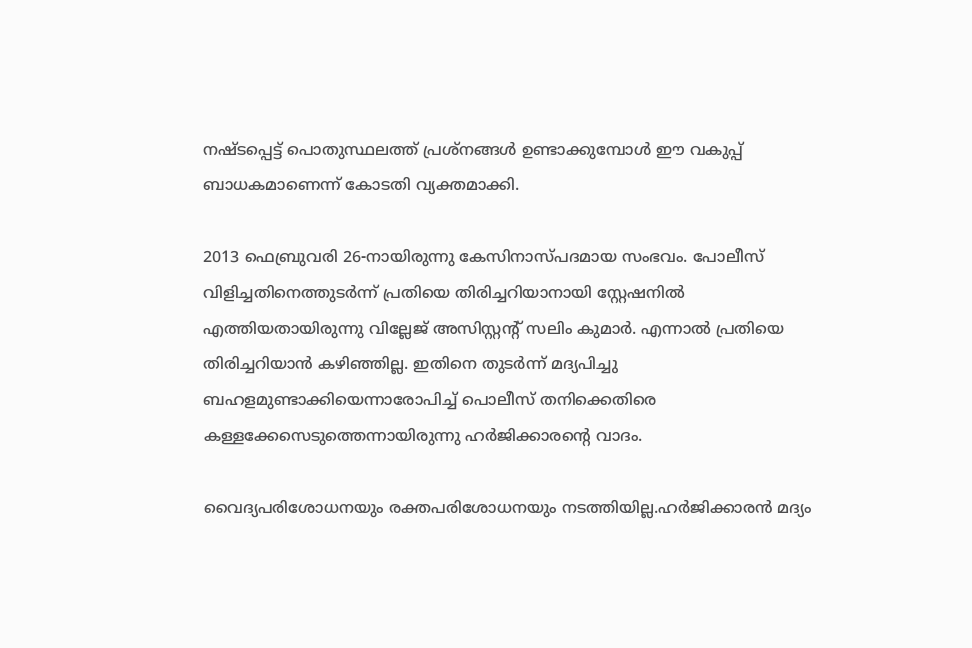നഷ്ടപ്പെട്ട് പൊതുസ്ഥലത്ത് പ്രശ്‌നങ്ങള്‍ ഉണ്ടാക്കുമ്പോള്‍ ഈ വകുപ്പ് ബാധകമാണെന്ന് കോടതി വ്യക്തമാക്കി.

2013 ഫെബ്രുവരി 26-നായിരുന്നു കേസിനാസ്പദമായ സംഭവം. പോലീസ് വിളിച്ചതിനെത്തുടര്‍ന്ന് പ്രതിയെ തിരിച്ചറിയാനായി സ്റ്റേഷനില്‍ എത്തിയതായിരുന്നു വില്ലേജ് അസിസ്റ്റന്റ് സലിം കുമാര്‍. എന്നാല്‍ പ്രതിയെ തിരിച്ചറിയാന്‍ കഴിഞ്ഞില്ല. ഇതിനെ തുടര്‍ന്ന് മദ്യപിച്ചു ബഹളമുണ്ടാക്കിയെന്നാരോപിച്ച് പൊലീസ് തനിക്കെതിരെ കള്ളക്കേസെടുത്തെന്നായിരുന്നു ഹര്‍ജിക്കാരന്റെ വാദം.

വൈദ്യപരിശോധനയും രക്തപരിശോധനയും നടത്തിയില്ല.ഹര്‍ജിക്കാരന്‍ മദ്യം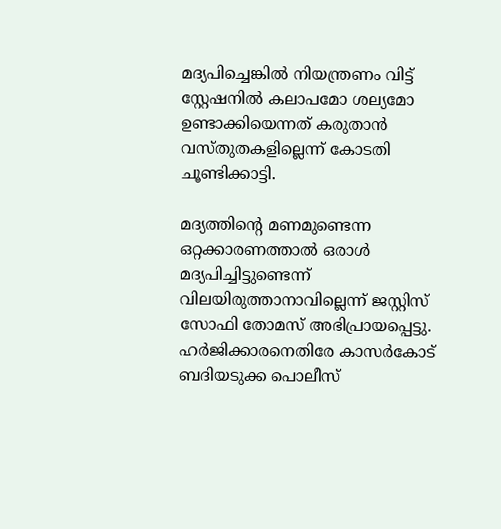മദ്യപിച്ചെങ്കില്‍ നിയന്ത്രണം വിട്ട് സ്റ്റേഷനില്‍ കലാപമോ ശല്യമോ ഉണ്ടാക്കിയെന്നത് കരുതാന്‍ വസ്തുതകളില്ലെന്ന് കോടതി ചൂണ്ടിക്കാട്ടി.

മദ്യത്തിന്റെ മണമുണ്ടെന്ന ഒറ്റക്കാരണത്താല്‍ ഒരാള്‍ മദ്യപിച്ചിട്ടുണ്ടെന്ന് വിലയിരുത്താനാവില്ലെന്ന് ജസ്റ്റിസ് സോഫി തോമസ് അഭിപ്രായപ്പെട്ടു. ഹര്‍ജിക്കാരനെതിരേ കാസര്‍കോട് ബദിയടുക്ക പൊലീസ്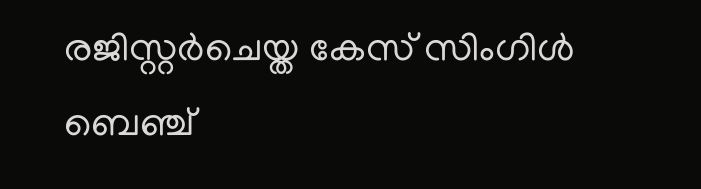രജിസ്റ്റര്‍ചെയ്ത കേസ് സിംഗിള്‍ ബെഞ്ച്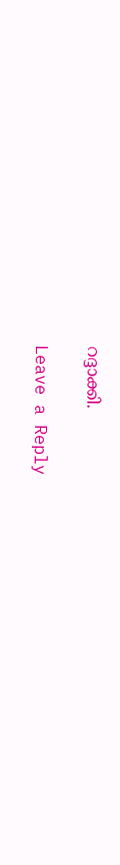റദ്ദാക്കി.

Leave a Reply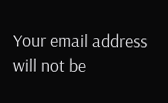Your email address will not be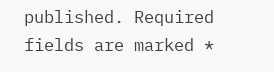published. Required fields are marked *